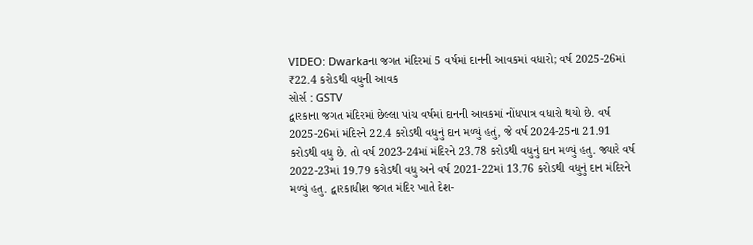VIDEO: Dwarkaના જગત મંદિરમાં 5 વર્ષમાં દાનની આવકમાં વધારો; વર્ષ 2025-26માં ₹22.4 કરોડથી વધુની આવક
સોર્સ : GSTV
દ્વારકાના જગત મંદિરમાં છેલ્લા પાંચ વર્ષમાં દાનની આવકમાં નોંધપાત્ર વધારો થયો છે. વર્ષ 2025-26માં મંદિરને 22.4 કરોડથી વધુનું દાન મળ્યું હતું, જે વર્ષ 2024-25ના 21.91 કરોડથી વધુ છે. તો વર્ષ 2023-24માં મંદિરને 23.78 કરોડથી વધુનું દાન મળ્યું હતુ. જ્યારે વર્ષ 2022-23માં 19.79 કરોડથી વધુ અને વર્ષ 2021-22માં 13.76 કરોડથી વધુનું દાન મંદિરને મળ્યું હતુ. દ્વારકાધીશ જગત મંદિર ખાતે દેશ-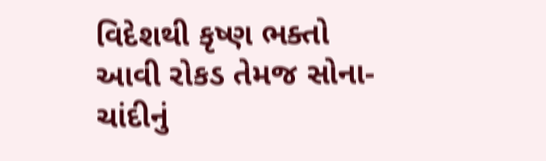વિદેશથી કૃષ્ણ ભક્તો આવી રોકડ તેમજ સોના-ચાંદીનું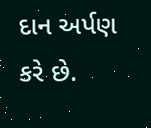દાન અર્પણ કરે છે.